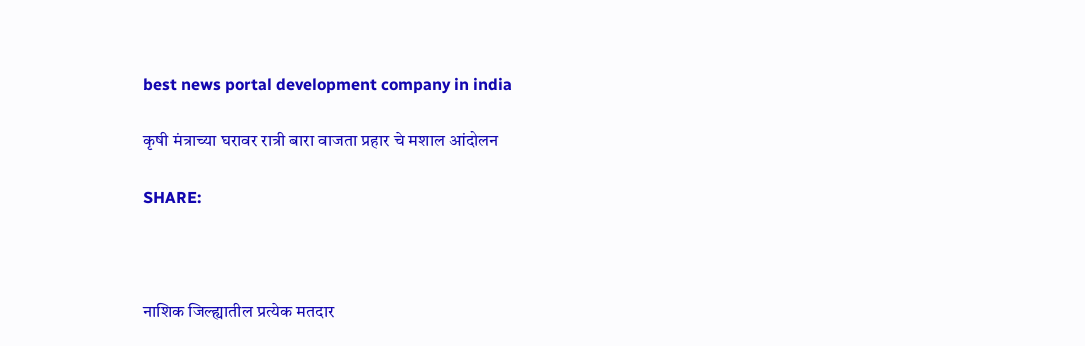best news portal development company in india

कृषी मंत्राच्या घरावर रात्री बारा वाजता प्रहार चे मशाल आंदोलन

SHARE:



नाशिक जिल्ह्यातील प्रत्येक मतदार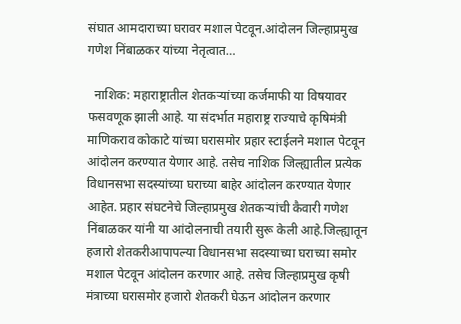संघात आमदाराच्या घरावर मशाल पेटवून.आंदोलन जिल्हाप्रमुख गणेश निंबाळकर यांच्या नेतृत्वात…

  नाशिक: महाराष्ट्रातील शेतकऱ्यांच्या कर्जमाफी या विषयावर फसवणूक झाली आहे. या संदर्भात महाराष्ट्र राज्याचे कृषिमंत्री माणिकराव कोकाटे यांच्या घरासमोर प्रहार स्टाईलने मशाल पेटवून आंदोलन करण्यात येणार आहे. तसेच नाशिक जिल्ह्यातील प्रत्येक विधानसभा सदस्यांच्या घराच्या बाहेर आंदोलन करण्यात येणार आहेत. प्रहार संघटनेचे जिल्हाप्रमुख शेतकऱ्यांची कैवारी गणेश निंबाळकर यांनी या आंदोलनाची तयारी सुरू केली आहे.जिल्ह्यातून हजारो शेतकरीआपापल्या विधानसभा सदस्याच्या घराच्या समोर मशाल पेटवून आंदोलन करणार आहे. तसेच जिल्हाप्रमुख कृषी मंत्राच्या घरासमोर हजारो शेतकरी घेऊन आंदोलन करणार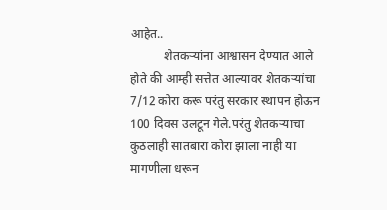आहेत..
           शेतकऱ्यांना आश्वासन देण्यात आले होते की आम्ही सत्तेत आल्यावर शेतकऱ्यांचा 7/12 कोरा करू परंतु सरकार स्थापन होऊन 100 दिवस उलटून गेले.परंतु शेतकऱ्याचा कुठलाही सातबारा कोरा झाला नाही या मागणीला धरून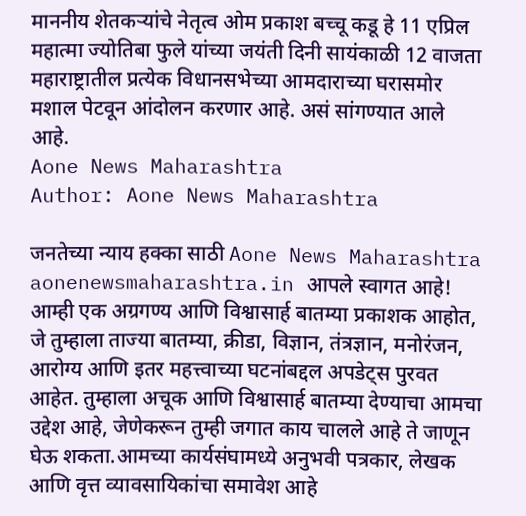माननीय शेतकऱ्यांचे नेतृत्व ओम प्रकाश बच्चू कडू हे 11 एप्रिल महात्मा ज्योतिबा फुले यांच्या जयंती दिनी सायंकाळी 12 वाजता महाराष्ट्रातील प्रत्येक विधानसभेच्या आमदाराच्या घरासमोर मशाल पेटवून आंदोलन करणार आहे. असं सांगण्यात आले आहे.
Aone News Maharashtra
Author: Aone News Maharashtra

जनतेच्या न्याय हक्का साठी Aone News Maharashtra aonenewsmaharashtra.in आपले स्वागत आहे! आम्ही एक अग्रगण्य आणि विश्वासार्ह बातम्या प्रकाशक आहोत, जे तुम्हाला ताज्या बातम्या, क्रीडा, विज्ञान, तंत्रज्ञान, मनोरंजन, आरोग्य आणि इतर महत्त्वाच्या घटनांबद्दल अपडेट्स पुरवत आहेत. तुम्हाला अचूक आणि विश्वासार्ह बातम्या देण्याचा आमचा उद्देश आहे, जेणेकरून तुम्ही जगात काय चालले आहे ते जाणून घेऊ शकता.आमच्या कार्यसंघामध्ये अनुभवी पत्रकार, लेखक आणि वृत्त व्यावसायिकांचा समावेश आहे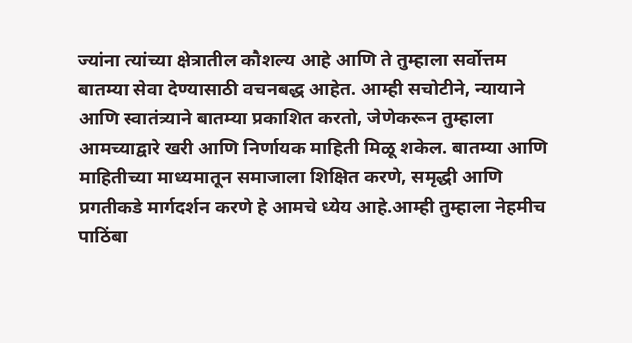ज्यांना त्यांच्या क्षेत्रातील कौशल्य आहे आणि ते तुम्हाला सर्वोत्तम बातम्या सेवा देण्यासाठी वचनबद्ध आहेत. आम्ही सचोटीने, न्यायाने आणि स्वातंत्र्याने बातम्या प्रकाशित करतो, जेणेकरून तुम्हाला आमच्याद्वारे खरी आणि निर्णायक माहिती मिळू शकेल. बातम्या आणि माहितीच्या माध्यमातून समाजाला शिक्षित करणे, समृद्धी आणि प्रगतीकडे मार्गदर्शन करणे हे आमचे ध्येय आहे.आम्ही तुम्हाला नेहमीच पाठिंबा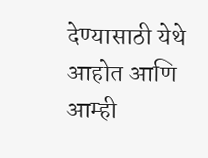देण्यासाठी येथे आहोत आणि आम्ही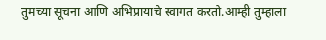तुमच्या सूचना आणि अभिप्रायाचे स्वागत करतो.आम्ही तुम्हाला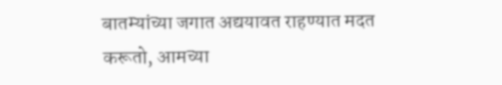बातम्यांच्या जगात अद्ययावत राहण्यात मदत करूतो, आमच्या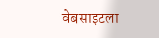वेबसाइटला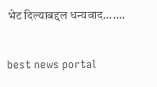भेट दिल्याबद्दल धन्यवाद.......

best news portal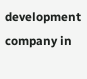development company in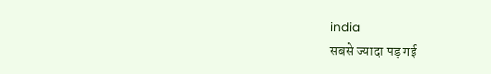india
सबसे ज्यादा पड़ गई